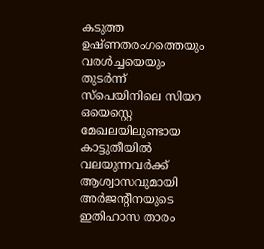കടുത്ത ഉഷ്ണതരംഗത്തെയും വരൾച്ചയെയും തുടർന്ന് സ്പെയിനിലെ സിയറ ഒയെസ്റ്റെ മേഖലയിലുണ്ടായ കാട്ടുതീയിൽ വലയുന്നവർക്ക് ആശ്വാസവുമായി അർജന്റീനയുടെ ഇതിഹാസ താരം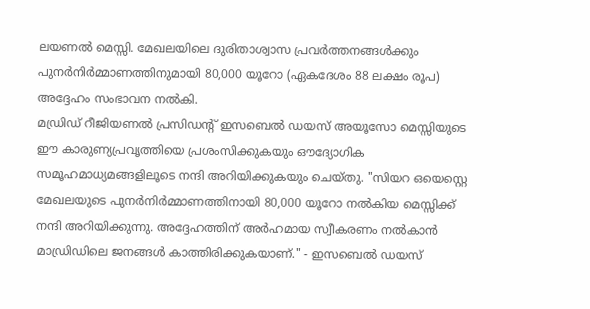ലയണൽ മെസ്സി. മേഖലയിലെ ദുരിതാശ്വാസ പ്രവർത്തനങ്ങൾക്കും പുനർനിർമ്മാണത്തിനുമായി 80,000 യൂറോ (ഏകദേശം 88 ലക്ഷം രൂപ) അദ്ദേഹം സംഭാവന നൽകി.
മഡ്രിഡ് റീജിയണൽ പ്രസിഡന്റ് ഇസബെൽ ഡയസ് അയൂസോ മെസ്സിയുടെ ഈ കാരുണ്യപ്രവൃത്തിയെ പ്രശംസിക്കുകയും ഔദ്യോഗിക സമൂഹമാധ്യമങ്ങളിലൂടെ നന്ദി അറിയിക്കുകയും ചെയ്തു. "സിയറ ഒയെസ്റ്റെ മേഖലയുടെ പുനർനിർമ്മാണത്തിനായി 80,000 യൂറോ നൽകിയ മെസ്സിക്ക് നന്ദി അറിയിക്കുന്നു. അദ്ദേഹത്തിന് അർഹമായ സ്വീകരണം നൽകാൻ മാഡ്രിഡിലെ ജനങ്ങൾ കാത്തിരിക്കുകയാണ്." - ഇസബെൽ ഡയസ്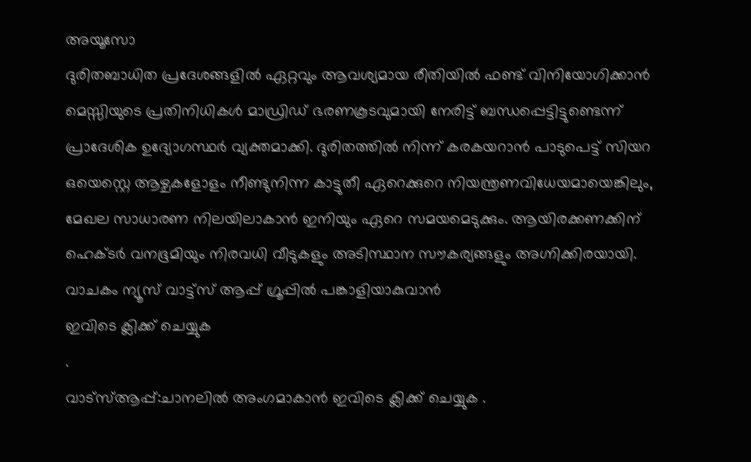അയൂസോ
ദുരിതബാധിത പ്രദേശങ്ങളിൽ ഏറ്റവും ആവശ്യമായ രീതിയിൽ ഫണ്ട് വിനിയോഗിക്കാൻ മെസ്സിയുടെ പ്രതിനിധികൾ മാഡ്രിഡ് ഭരണകൂടവുമായി നേരിട്ട് ബന്ധപ്പെട്ടിട്ടുണ്ടെന്ന് പ്രാദേശിക ഉദ്യോഗസ്ഥർ വ്യക്തമാക്കി. ദുരിതത്തിൽ നിന്ന് കരകയറാൻ പാടുപെട്ട് സിയറ ഒയെസ്റ്റെ ആഴ്ചകളോളം നീണ്ടുനിന്ന കാട്ടുതീ ഏറെക്കുറെ നിയന്ത്രണവിധേയമായെങ്കിലും, മേഖല സാധാരണ നിലയിലാകാൻ ഇനിയും ഏറെ സമയമെടുക്കും. ആയിരക്കണക്കിന് ഹെക്ടർ വനഭൂമിയും നിരവധി വീടുകളും അടിസ്ഥാന സൗകര്യങ്ങളും അഗ്നിക്കിരയായി.
വാചകം ന്യൂസ് വാട്ട്സ് ആപ്പ് ഗ്രൂപ്പിൽ പങ്കാളിയാകുവാൻ
ഇവിടെ ക്ലിക്ക് ചെയ്യുക
.
വാട്സ്ആപ്പ്:ചാനലിൽ അംഗമാകാൻ ഇവിടെ ക്ലിക്ക് ചെയ്യുക .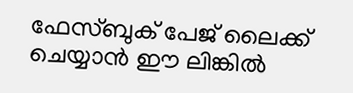ഫേസ്ബുക് പേജ് ലൈക്ക് ചെയ്യാൻ ഈ ലിങ്കിൽ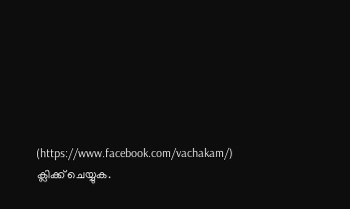(https://www.facebook.com/vachakam/) ക്ലിക്ക് ചെയ്യുക.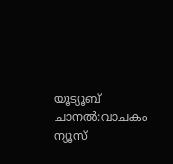യൂട്യൂബ് ചാനൽ:വാചകം ന്യൂസ്